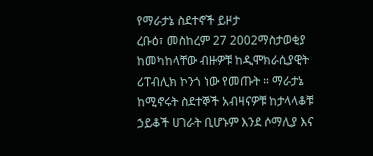የማራታኔ ስደተኖች ይዞታ
ረቡዕ፣ መስከረም 27 2002ማስታወቂያ
ከመካከላቸው ብዙዎቹ ከዲሞክራሲያዊት ሪፐብሊክ ኮንጎ ነው የመጡት ። ማራታኔ ከሚኖሩት ስደተኞች አብዛናዎቹ ከታላላቆቹ ኃይቆች ሀገራት ቢሆኑም እንደ ሶማሊያ እና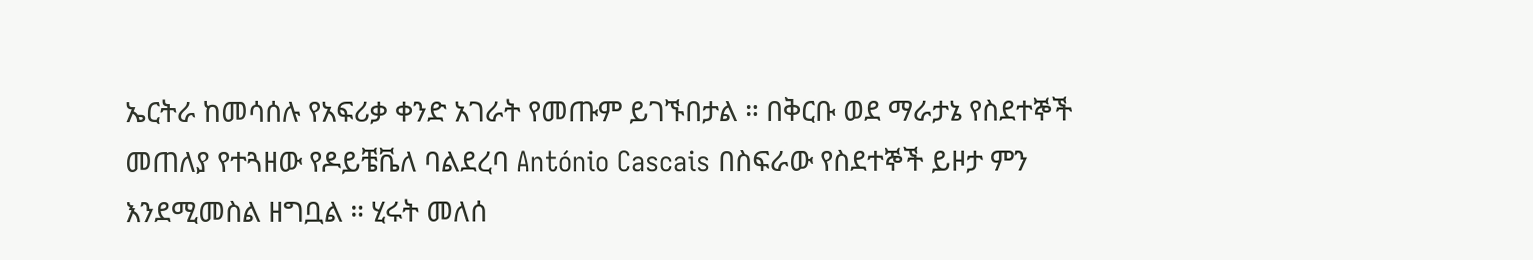ኤርትራ ከመሳሰሉ የአፍሪቃ ቀንድ አገራት የመጡም ይገኙበታል ። በቅርቡ ወደ ማራታኔ የስደተኞች መጠለያ የተጓዘው የዶይቼቬለ ባልደረባ António Cascais በስፍራው የስደተኞች ይዞታ ምን እንደሚመስል ዘግቧል ። ሂሩት መለሰ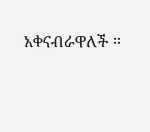አቀናብራዋለች ።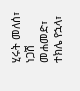ሂሩት መለሰ፣ ነጋሽ መሐመድ፣
ተክሌ የኋላ፣